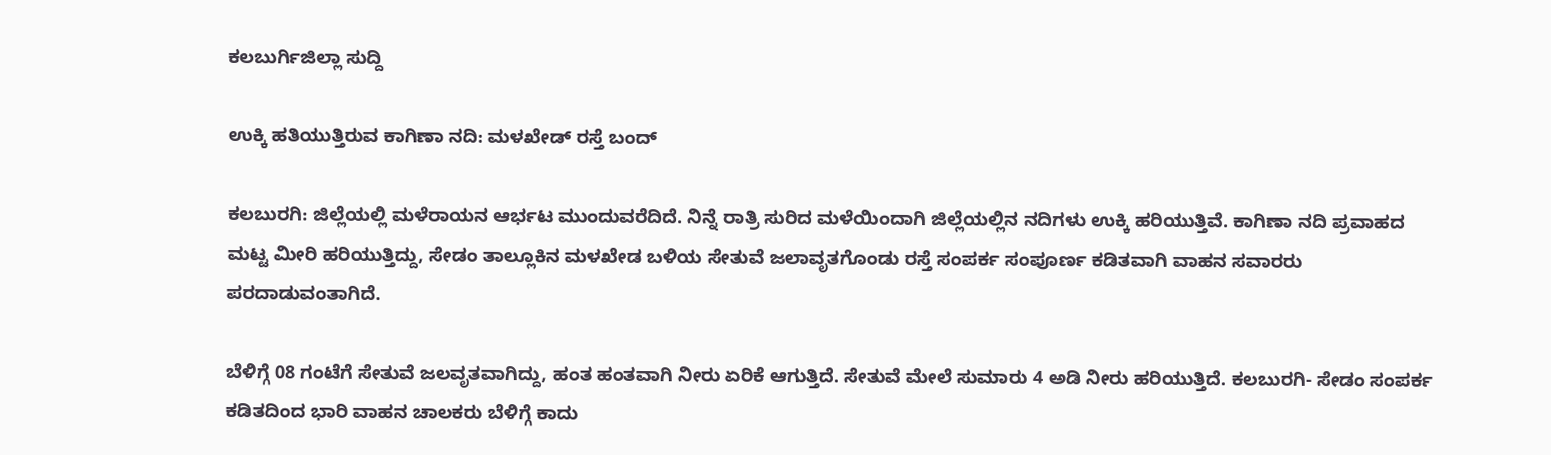ಕಲಬುರ್ಗಿಜಿಲ್ಲಾ ಸುದ್ದಿ

ಉಕ್ಕಿ ಹತಿಯುತ್ತಿರುವ ಕಾಗಿಣಾ ನದಿ: ಮಳಖೇಡ್ ರಸ್ತೆ ಬಂದ್

ಕಲಬುರಗಿ: ಜಿಲ್ಲೆಯಲ್ಲಿ ಮಳೆರಾಯನ ಆರ್ಭಟ ಮುಂದುವರೆದಿದೆ. ನಿನ್ನೆ ರಾತ್ರಿ ಸುರಿದ ಮಳೆಯಿಂದಾಗಿ ಜಿಲ್ಲೆಯಲ್ಲಿನ ನದಿಗಳು ಉಕ್ಕಿ ಹರಿಯುತ್ತಿವೆ. ಕಾಗಿಣಾ ‌ನದಿ ಪ್ರವಾಹದ ಮಟ್ಟ ಮೀರಿ ಹರಿಯುತ್ತಿದ್ದು, ಸೇಡಂ ತಾಲ್ಲೂಕಿನ ಮಳಖೇಡ ಬಳಿಯ ಸೇತುವೆ ಜಲಾವೃತಗೊಂಡು ರಸ್ತೆ ಸಂಪರ್ಕ ಸಂಪೂರ್ಣ ಕಡಿತವಾಗಿ ವಾಹನ ಸವಾರರು ಪರದಾಡುವಂತಾಗಿದೆ.

ಬೆಳಿಗ್ಗೆ 08 ಗಂಟೆಗೆ ಸೇತುವೆ ಜಲವೃತವಾಗಿದ್ದು, ಹಂತ ಹಂತವಾಗಿ ನೀರು ಏರಿಕೆ ಆಗುತ್ತಿದೆ‌. ಸೇತುವೆ ಮೇಲೆ ಸುಮಾರು 4 ಅಡಿ ನೀರು ಹರಿಯುತ್ತಿದೆ. ಕಲಬುರಗಿ- ಸೇಡಂ ಸಂಪರ್ಕ ಕಡಿತದಿಂದ ಭಾರಿ ವಾಹನ ಚಾಲಕರು ಬೆಳಿಗ್ಗೆ ಕಾದು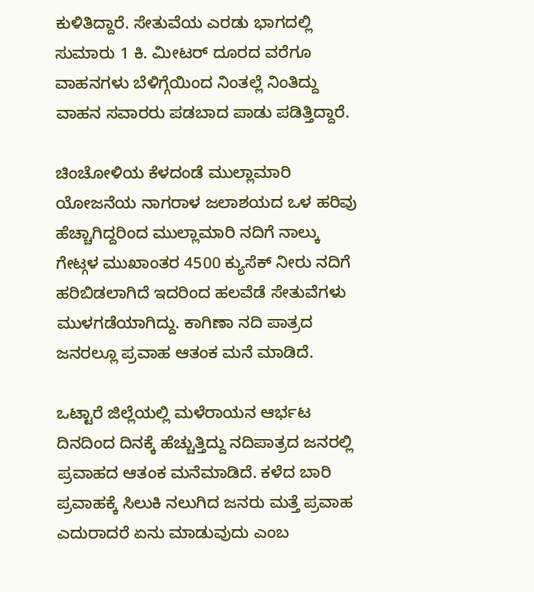ಕುಳಿತಿದ್ದಾರೆ. ಸೇತುವೆಯ ಎರಡು ಭಾಗದಲ್ಲಿ ಸುಮಾರು 1 ಕಿ. ಮೀಟರ್ ದೂರದ ವರೆಗೂ ವಾಹನಗಳು ಬೆಳಿಗ್ಗೆಯಿಂದ ನಿಂತಲ್ಲೆ ನಿಂತಿದ್ದು ವಾಹನ ಸವಾರರು ಪಡಬಾದ ಪಾಡು ಪಡಿತ್ತಿದ್ದಾರೆ.

ಚಿಂಚೋಳಿಯ ಕೆಳದಂಡೆ ಮುಲ್ಲಾಮಾರಿ ಯೋಜನೆಯ ನಾಗರಾಳ ಜಲಾಶಯದ ಒಳ ಹರಿವು ಹೆಚ್ಚಾಗಿದ್ದರಿಂದ ಮುಲ್ಲಾಮಾರಿ ನದಿಗೆ ನಾಲ್ಕು ಗೇಟ್ಗಳ ಮುಖಾಂತರ 4500 ಕ್ಯುಸೆಕ್ ನೀರು ನದಿಗೆ ಹರಿಬಿಡಲಾಗಿದೆ ಇದರಿಂದ ಹಲವೆಡೆ ‌ಸೇತುವೆಗಳು ಮುಳಗಡೆಯಾಗಿದ್ದು. ಕಾಗಿಣಾ ನದಿ ಪಾತ್ರದ ಜನರಲ್ಲೂ ಪ್ರವಾಹ ಆತಂಕ ಮನೆ ಮಾಡಿದೆ.

ಒಟ್ಟಾರೆ ಜಿಲ್ಲೆಯಲ್ಲಿ ಮಳೆರಾಯನ ಆರ್ಭಟ ದಿನದಿಂದ ದಿನಕ್ಕೆ ಹೆಚ್ಚುತ್ತಿದ್ದು ನದಿಪಾತ್ರದ ಜನರಲ್ಲಿ ಪ್ರವಾಹದ ಆತಂಕ ಮನೆಮಾಡಿದೆ. ಕಳೆದ ಬಾರಿ ಪ್ರವಾಹಕ್ಕೆ ಸಿಲುಕಿ ನಲುಗಿದ ಜನರು ಮತ್ತೆ ಪ್ರವಾಹ ಎದುರಾದರೆ ಏನು ಮಾಡುವುದು ಎಂಬ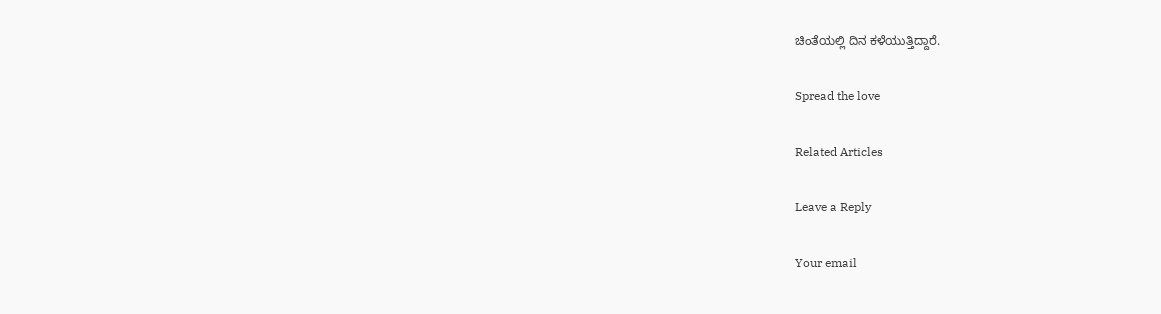ಚಿಂತೆಯಲ್ಲಿ ದಿನ ಕಳೆಯುತ್ತಿದ್ದಾರೆ.

Spread the love

Related Articles

Leave a Reply

Your email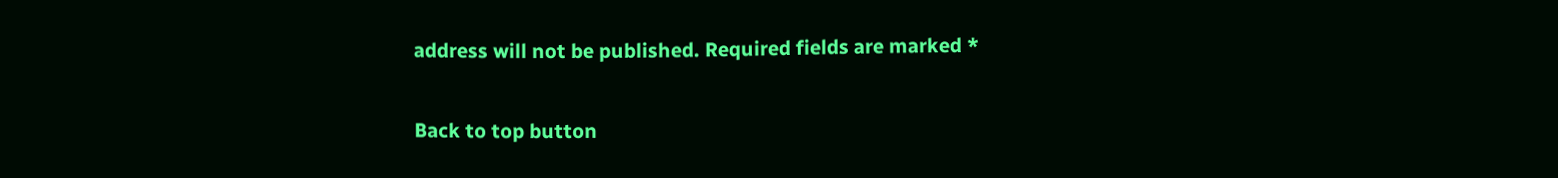address will not be published. Required fields are marked *

Back to top button